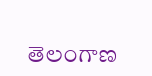తెలంగాణ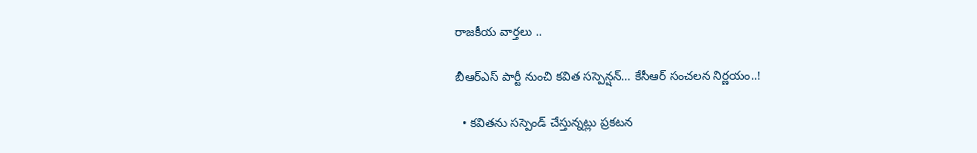రాజకీయ వార్తలు ..

బీఆర్ఎస్ పార్టీ నుంచి కవిత సస్పెన్షన్… కేసీఆర్ సంచలన నిర్ణయం..!

  • కవితను సస్పెండ్ చేస్తున్నట్లు ప్రకటన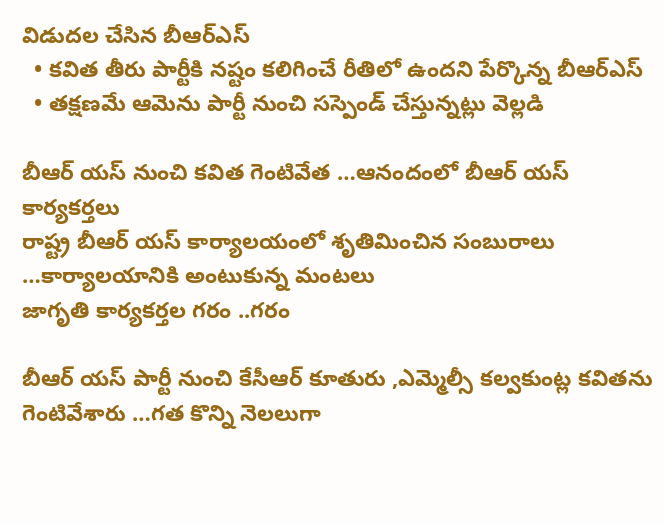విడుదల చేసిన బీఆర్ఎస్
  • కవిత తీరు పార్టీకి నష్టం కలిగించే రీతిలో ఉందని పేర్కొన్న బీఆర్ఎస్
  • తక్షణమే ఆమెను పార్టీ నుంచి సస్పెండ్ చేస్తున్నట్లు వెల్లడి

బీఆర్ యస్ నుంచి కవిత గెంటివేత …ఆనందంలో బీఆర్ యస్ కార్యకర్తలు
రాష్ట్ర బీఆర్ యస్ కార్యాలయంలో శృతిమించిన సంబురాలు …కార్యాలయానికి అంటుకున్న మంటలు
జాగృతి కార్యకర్తల గరం ..గరం

బీఆర్ యస్ పార్టీ నుంచి కేసీఆర్ కూతురు ,ఎమ్మెల్సీ కల్వకుంట్ల కవితను గెంటివేశారు …గత కొన్ని నెలలుగా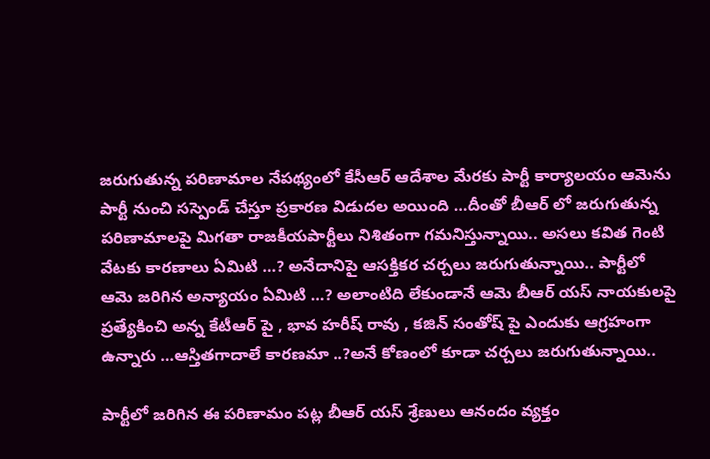జరుగుతున్న పరిణామాల నేపథ్యంలో కేసీఆర్ ఆదేశాల మేరకు పార్టీ కార్యాలయం ఆమెను పార్టీ నుంచి సస్పెండ్ చేస్తూ ప్రకారణ విడుదల అయింది …దీంతో బీఆర్ లో జరుగుతున్న పరిణామాలపై మిగతా రాజకీయపార్టీలు నిశితంగా గమనిస్తున్నాయి.. అసలు కవిత గెంటి వేటకు కారణాలు ఏమిటి …? అనేదానిపై ఆసక్తికర చర్చలు జరుగుతున్నాయి.. పార్టీలో ఆమె జరిగిన అన్యాయం ఏమిటి …? అలాంటిది లేకుండానే ఆమె బీఆర్ యస్ నాయకులపై ప్రత్యేకించి అన్న కేటీఆర్ పై , భావ హరీష్ రావు , కజిన్ సంతోష్ పై ఎందుకు ఆగ్రహంగా ఉన్నారు …ఆస్తితగాదాలే కారణమా ..?అనే కోణంలో కూడా చర్చలు జరుగుతున్నాయి..

పార్టీలో జరిగిన ఈ పరిణామం పట్ల బీఆర్ యస్ శ్రేణులు ఆనందం వ్యక్తం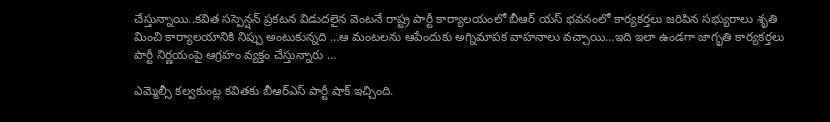చేస్తున్నాయి..కవిత సస్పెన్షన్ ప్రకటన విడుదలైన వెంటనే రాష్ట్ర పార్టీ కార్యాలయంలో బీఆర్ యస్ భవనంలో కార్యకర్తలు జరిపిన సభ్యురాలు శృతి మించి కార్యాలయానికి నిప్పు అంటుకున్నది …ఆ మంటలను ఆపేందుకు అగ్నిమాపక వాహనాలు వచ్చాయి…ఇది ఇలా ఉండగా జాగృతి కార్యకర్తలు పార్టీ నిర్ణయంపై ఆగ్రహం వ్యక్తం చేస్తున్నారు …

ఎమ్మెల్సీ కల్వకుంట్ల కవితకు బీఆర్ఎస్ పార్టీ షాక్ ఇచ్చింది.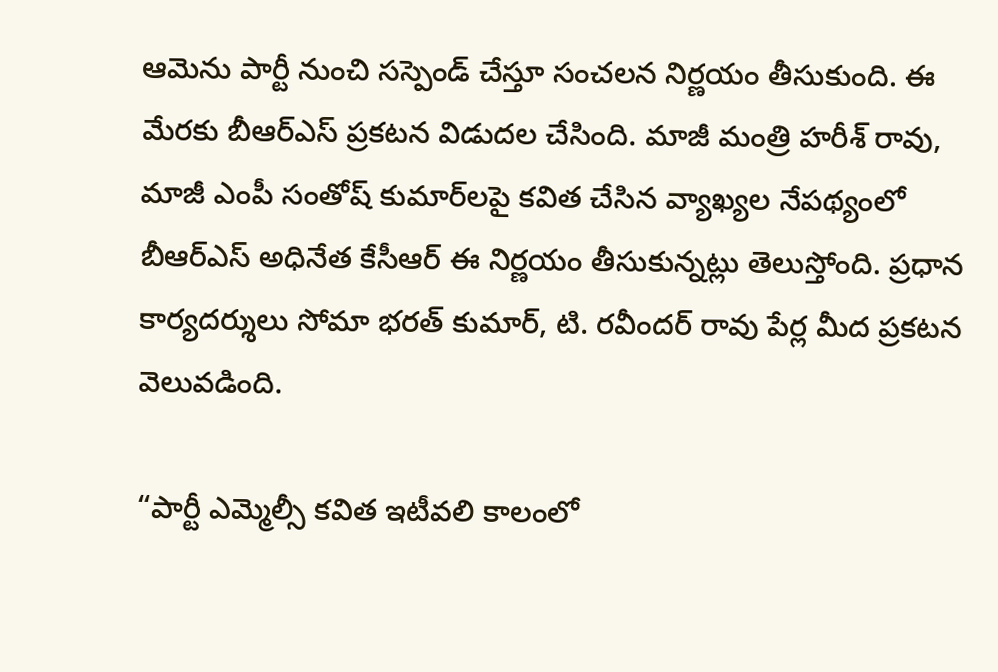ఆమెను పార్టీ నుంచి సస్పెండ్ చేస్తూ సంచలన నిర్ణయం తీసుకుంది. ఈ మేరకు బీఆర్ఎస్ ప్రకటన విడుదల చేసింది. మాజీ మంత్రి హరీశ్ రావు, మాజీ ఎంపీ సంతోష్ కుమార్‌లపై కవిత చేసిన వ్యాఖ్యల నేపథ్యంలో బీఆర్ఎస్ అధినేత కేసీఆర్ ఈ నిర్ణయం తీసుకున్నట్లు తెలుస్తోంది. ప్రధాన కార్యదర్శులు సోమా భరత్ కుమార్, టి. రవీందర్ రావు పేర్ల మీద ప్రకటన వెలువడింది.

“పార్టీ ఎమ్మెల్సీ కవిత ఇటీవలి కాలంలో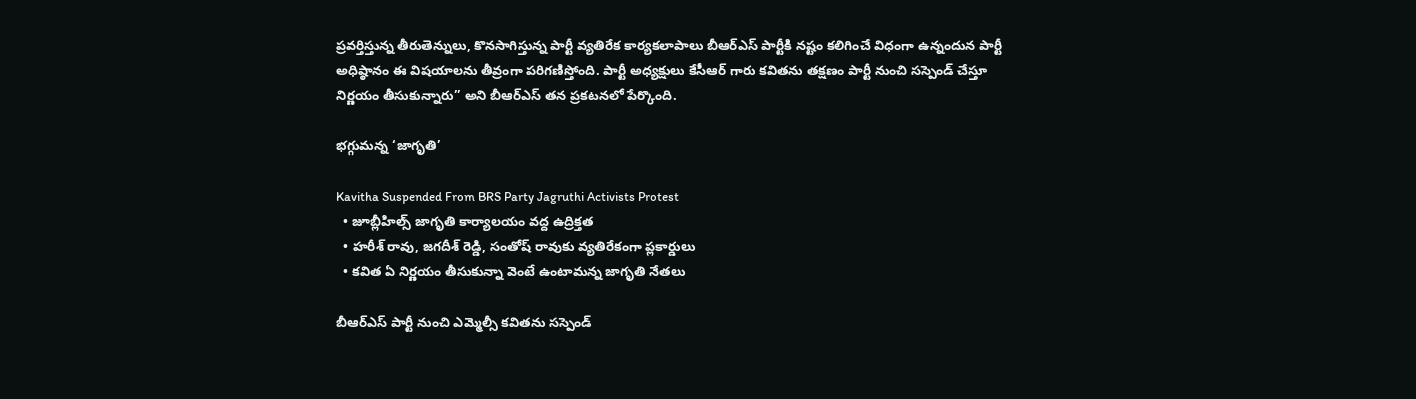ప్రవర్తిస్తున్న తీరుతెన్నులు, కొనసాగిస్తున్న పార్టీ వ్యతిరేక కార్యకలాపాలు బీఆర్ఎస్ పార్టీకి నష్టం కలిగించే విధంగా ఉన్నందున పార్టీ అధిష్ఠానం ఈ విషయాలను తీవ్రంగా పరిగణిస్తోంది. పార్టీ అధ్యక్షులు కేసీఆర్ గారు కవితను తక్షణం పార్టీ నుంచి సస్పెండ్ చేస్తూ నిర్ణయం తీసుకున్నారు” అని బీఆర్ఎస్ తన ప్రకటనలో పేర్కొంది.

భగ్గుమన్న ‘జాగృతి’

Kavitha Suspended From BRS Party Jagruthi Activists Protest
  • జూబ్లీహిల్స్ జాగృతి కార్యాలయం వద్ద ఉద్రిక్తత
  • హరీశ్ రావు, జగదీశ్ రెడ్డి, సంతోష్ రావుకు వ్యతిరేకంగా ప్లకార్డులు
  • కవిత ఏ నిర్ణయం తీసుకున్నా వెంటే ఉంటామన్న జాగృతి నేతలు

బీఆర్ఎస్ పార్టీ నుంచి ఎమ్మెల్సీ కవితను సస్పెండ్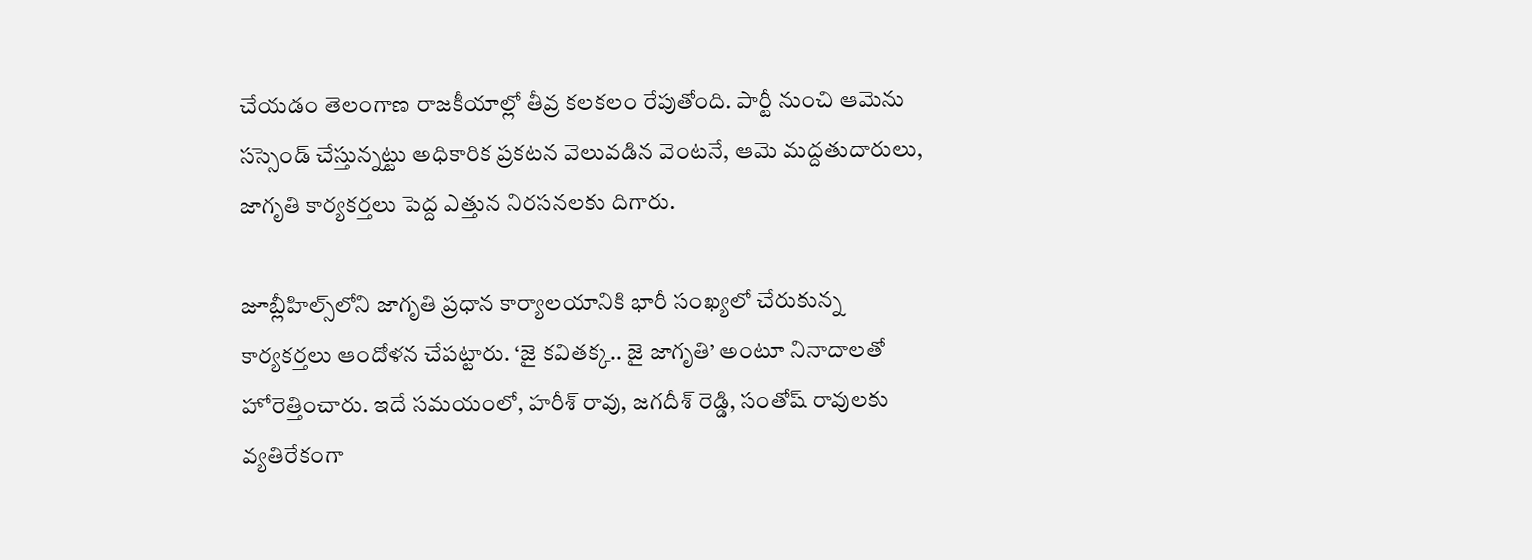చేయడం తెలంగాణ రాజకీయాల్లో తీవ్ర కలకలం రేపుతోంది. పార్టీ నుంచి ఆమెను సస్సెండ్ చేస్తున్నట్టు అధికారిక ప్రకటన వెలువడిన వెంటనే, ఆమె మద్దతుదారులు, జాగృతి కార్యకర్తలు పెద్ద ఎత్తున నిరసనలకు దిగారు.

జూబ్లీహిల్స్‌లోని జాగృతి ప్రధాన కార్యాలయానికి భారీ సంఖ్యలో చేరుకున్న కార్యకర్తలు ఆందోళన చేపట్టారు. ‘జై కవితక్క.. జై జాగృతి’ అంటూ నినాదాలతో హోరెత్తించారు. ఇదే సమయంలో, హరీశ్ రావు, జగదీశ్ రెడ్డి, సంతోష్ రావులకు వ్యతిరేకంగా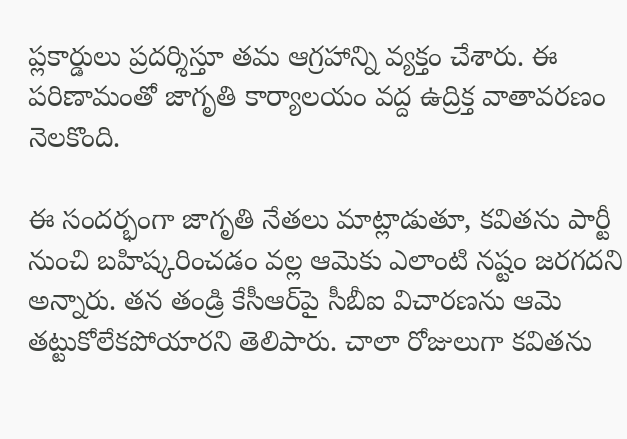ప్లకార్డులు ప్రదర్శిస్తూ తమ ఆగ్రహాన్ని వ్యక్తం చేశారు. ఈ పరిణామంతో జాగృతి కార్యాలయం వద్ద ఉద్రిక్త వాతావరణం నెలకొంది.

ఈ సందర్భంగా జాగృతి నేతలు మాట్లాడుతూ, కవితను పార్టీ నుంచి బహిష్కరించడం వల్ల ఆమెకు ఎలాంటి నష్టం జరగదని అన్నారు. తన తండ్రి కేసీఆర్‌పై సీబీఐ విచారణను ఆమె తట్టుకోలేకపోయారని తెలిపారు. చాలా రోజులుగా కవితను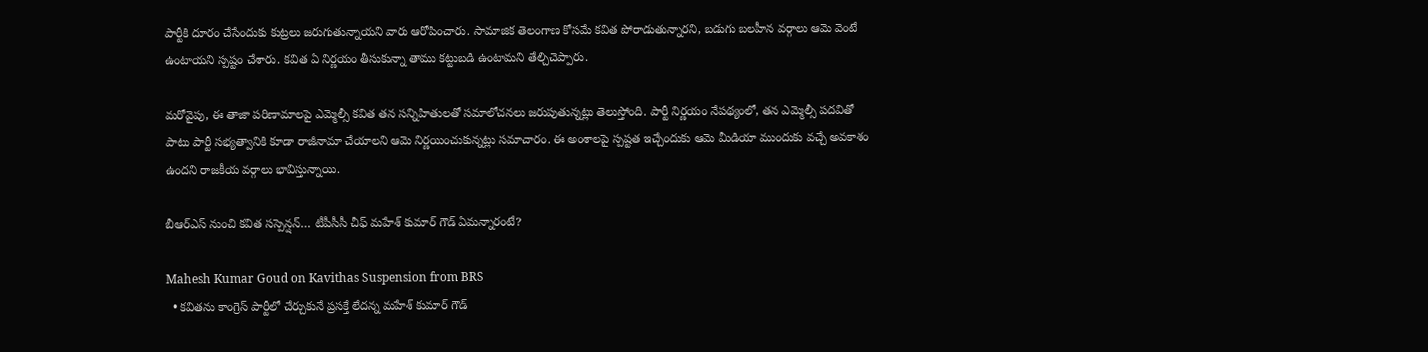పార్టీకి దూరం చేసేందుకు కుట్రలు జరుగుతున్నాయని వారు ఆరోపించారు. సామాజిక తెలంగాణ కోసమే కవిత పోరాడుతున్నారని, బడుగు బలహీన వర్గాలు ఆమె వెంటే ఉంటాయని స్పష్టం చేశారు. కవిత ఏ నిర్ణయం తీసుకున్నా తాము కట్టుబడి ఉంటామని తేల్చిచెప్పారు.

మరోవైపు, ఈ తాజా పరిణామాలపై ఎమ్మెల్సీ కవిత తన సన్నిహితులతో సమాలోచనలు జరుపుతున్నట్లు తెలుస్తోంది. పార్టీ నిర్ణయం నేపథ్యంలో, తన ఎమ్మెల్సీ పదవితో పాటు పార్టీ సభ్యత్వానికి కూడా రాజీనామా చేయాలని ఆమె నిర్ణయించుకున్నట్లు సమాచారం. ఈ అంశాలపై స్పష్టత ఇచ్చేందుకు ఆమె మీడియా ముందుకు వచ్చే అవకాశం ఉందని రాజకీయ వర్గాలు భావిస్తున్నాయి.

బీఆర్ఎస్ నుంచి కవిత సస్పెన్షన్… టీపీసీసీ చీఫ్ మహేశ్ కుమార్ గౌడ్ ఏమన్నారంటే?

Mahesh Kumar Goud on Kavithas Suspension from BRS
  • కవితను కాంగ్రెస్‌ పార్టీలో చేర్చుకునే ప్రసక్తే లేదన్న మహేశ్ కుమార్ గౌడ్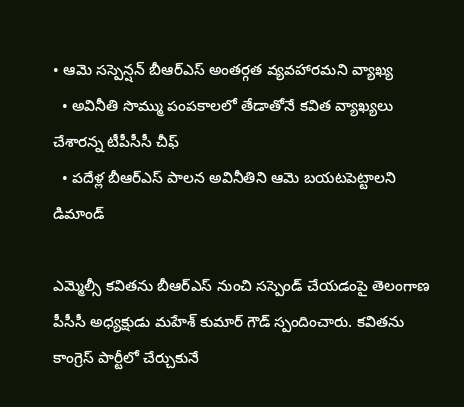• ఆమె సస్పెన్షన్ బీఆర్ఎస్ అంతర్గత వ్యవహారమని వ్యాఖ్య
  • అవినీతి సొమ్ము పంపకాలలో తేడాతోనే కవిత వ్యాఖ్యలు చేశారన్న టీపీసీసీ చీఫ్
  • పదేళ్ల బీఆర్ఎస్ పాలన అవినీతిని ఆమె బయటపెట్టాలని డిమాండ్

ఎమ్మెల్సీ కవితను బీఆర్ఎస్ నుంచి సస్పెండ్ చేయడంపై తెలంగాణ పీసీసీ అధ్యక్షుడు మహేశ్ కుమార్ గౌడ్ స్పందించారు. కవితను కాంగ్రెస్ పార్టీలో చేర్చుకునే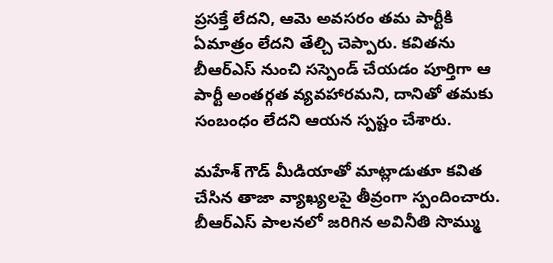ప్రసక్తే లేదని, ఆమె అవసరం తమ పార్టీకి ఏమాత్రం లేదని తేల్చి చెప్పారు. కవితను బీఆర్ఎస్ నుంచి సస్పెండ్ చేయడం పూర్తిగా ఆ పార్టీ అంతర్గత వ్యవహారమని, దానితో తమకు సంబంధం లేదని ఆయన స్పష్టం చేశారు.

మహేశ్ గౌడ్ మీడియాతో మాట్లాడుతూ కవిత చేసిన తాజా వ్యాఖ్యలపై తీవ్రంగా స్పందించారు. బీఆర్ఎస్ పాలనలో జరిగిన అవినీతి సొమ్ము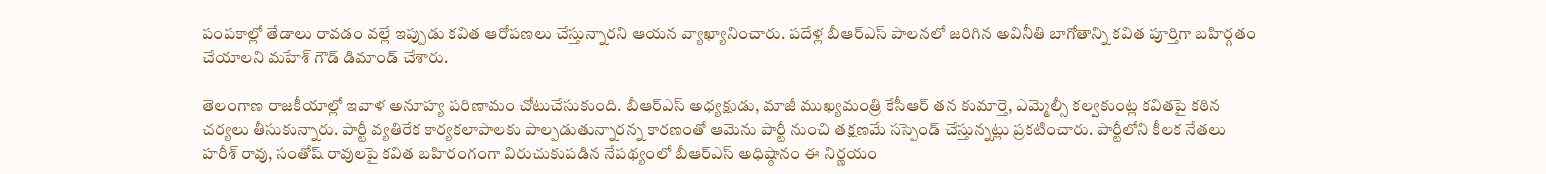పంపకాల్లో తేడాలు రావడం వల్లే ఇప్పుడు కవిత ఆరోపణలు చేస్తున్నారని ఆయన వ్యాఖ్యానించారు. పదేళ్ల బీఆర్ఎస్ పాలనలో జరిగిన అవినీతి బాగోతాన్ని కవిత పూర్తిగా బహిర్గతం చేయాలని మహేశ్ గౌడ్ డిమాండ్ చేశారు.

తెలంగాణ రాజకీయాల్లో ఇవాళ అనూహ్య పరిణామం చోటుచేసుకుంది. బీఆర్ఎస్ అధ్యక్షుడు, మాజీ ముఖ్యమంత్రి కేసీఆర్ తన కుమార్తె, ఎమ్మెల్సీ కల్వకుంట్ల కవితపై కఠిన చర్యలు తీసుకున్నారు. పార్టీ వ్యతిరేక కార్యకలాపాలకు పాల్పడుతున్నారన్న కారణంతో ఆమెను పార్టీ నుంచి తక్షణమే సస్పెండ్ చేస్తున్నట్లు ప్రకటించారు. పార్టీలోని కీలక నేతలు హరీశ్ రావు, సంతోష్ రావులపై కవిత బహిరంగంగా విరుచుకుపడిన నేపథ్యంలో బీఆర్ఎస్ అధిష్ఠానం ఈ నిర్ణయం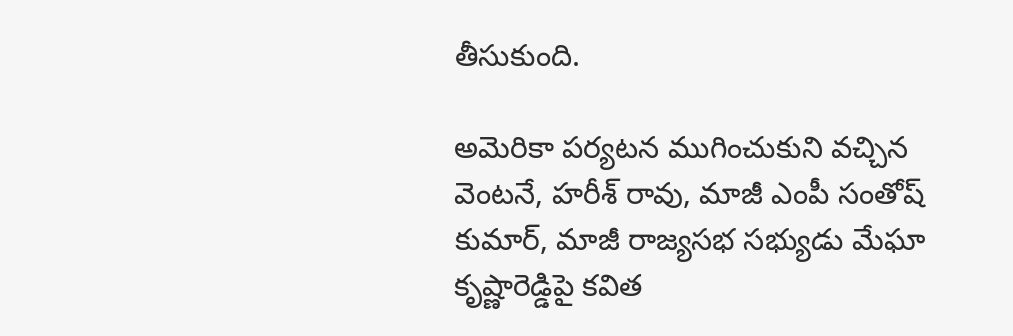తీసుకుంది.

అమెరికా పర్యటన ముగించుకుని వచ్చిన వెంటనే, హరీశ్ రావు, మాజీ ఎంపీ సంతోష్ కుమార్, మాజీ రాజ్యసభ సభ్యుడు మేఘా కృష్ణారెడ్డిపై కవిత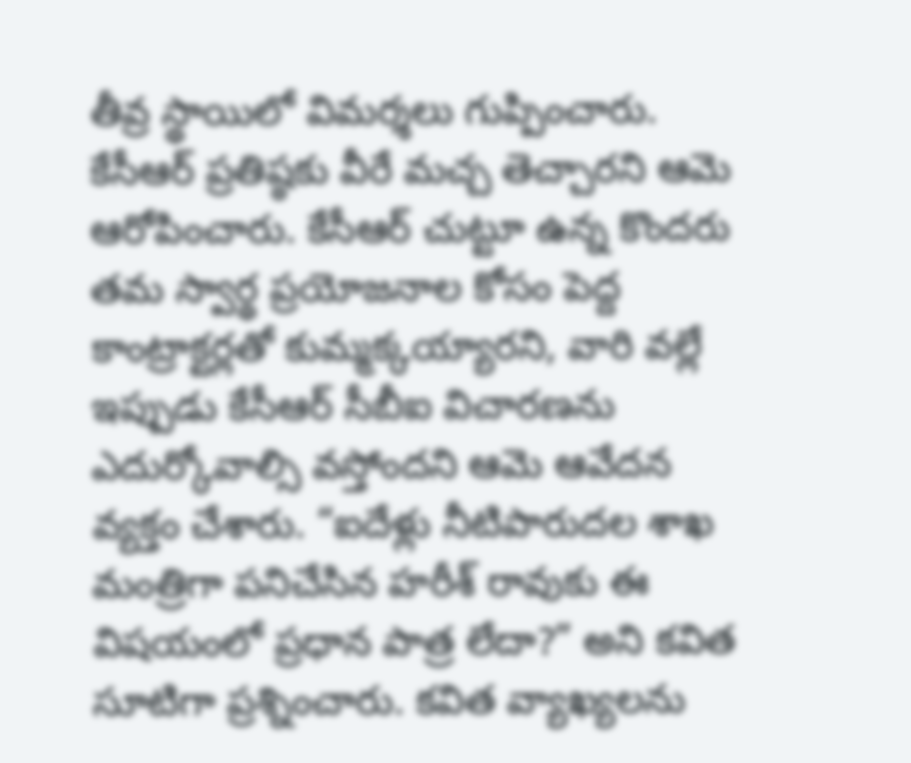తీవ్ర స్థాయిలో విమర్శలు గుప్పించారు. కేసీఆర్ ప్రతిష్ఠకు వీరే మచ్చ తెచ్చారని ఆమె ఆరోపించారు. కేసీఆర్ చుట్టూ ఉన్న కొందరు తమ స్వార్థ ప్రయోజనాల కోసం పెద్ద కాంట్రాక్టర్లతో కుమ్మక్కయ్యారని, వారి వల్లే ఇప్పుడు కేసీఆర్ సీబీఐ విచారణను ఎదుర్కోవాల్సి వస్తోందని ఆమె ఆవేదన వ్యక్తం చేశారు. “ఐదేళ్లు నీటిపారుదల శాఖ మంత్రిగా పనిచేసిన హరీశ్ రావుకు ఈ విషయంలో ప్రధాన పాత్ర లేదా?” అని కవిత సూటిగా ప్రశ్నించారు. కవిత వ్యాఖ్యలను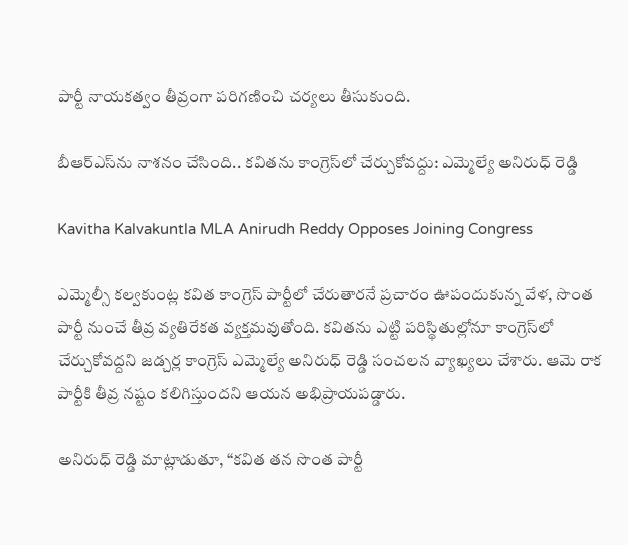పార్టీ నాయకత్వం తీవ్రంగా పరిగణించి చర్యలు తీసుకుంది.

బీఆర్ఎస్‌ను నాశనం చేసింది.. కవితను కాంగ్రెస్‌లో చేర్చుకోవద్దు: ఎమ్మెల్యే అనిరుధ్ రెడ్డి

Kavitha Kalvakuntla MLA Anirudh Reddy Opposes Joining Congress

ఎమ్మెల్సీ కల్వకుంట్ల కవిత కాంగ్రెస్ పార్టీలో చేరుతారనే ప్రచారం ఊపందుకున్న వేళ, సొంత పార్టీ నుంచే తీవ్ర వ్యతిరేకత వ్యక్తమవుతోంది. కవితను ఎట్టి పరిస్థితుల్లోనూ కాంగ్రెస్‌లో చేర్చుకోవద్దని జడ్చర్ల కాంగ్రెస్ ఎమ్మెల్యే అనిరుధ్ రెడ్డి సంచలన వ్యాఖ్యలు చేశారు. ఆమె రాక పార్టీకి తీవ్ర నష్టం కలిగిస్తుందని ఆయన అభిప్రాయపడ్డారు.

అనిరుధ్ రెడ్డి మాట్లాడుతూ, “కవిత తన సొంత పార్టీ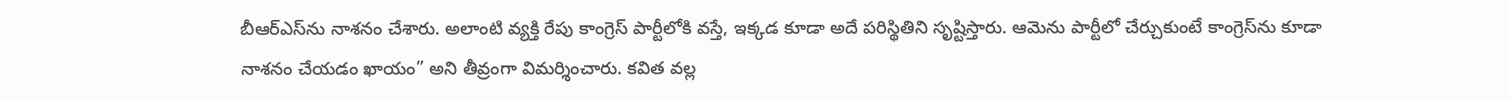బీఆర్ఎస్‌ను నాశనం చేశారు. అలాంటి వ్యక్తి రేపు కాంగ్రెస్ పార్టీలోకి వస్తే, ఇక్కడ కూడా అదే పరిస్థితిని సృష్టిస్తారు. ఆమెను పార్టీలో చేర్చుకుంటే కాంగ్రెస్‌ను కూడా నాశనం చేయడం ఖాయం” అని తీవ్రంగా విమర్శించారు. కవిత వల్ల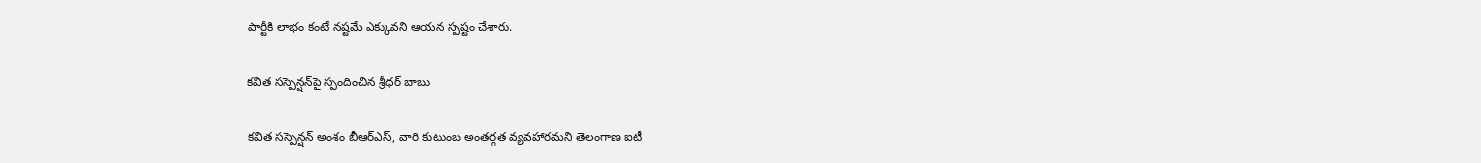పార్టీకి లాభం కంటే నష్టమే ఎక్కువని ఆయన స్పష్టం చేశారు.

కవిత సస్పెన్షన్‌పై స్పందించిన శ్రీధర్ బాబు

కవిత సస్పెన్షన్ అంశం బీఆర్ఎస్, వారి కుటుంబ అంతర్గత వ్యవహారమని తెలంగాణ ఐటీ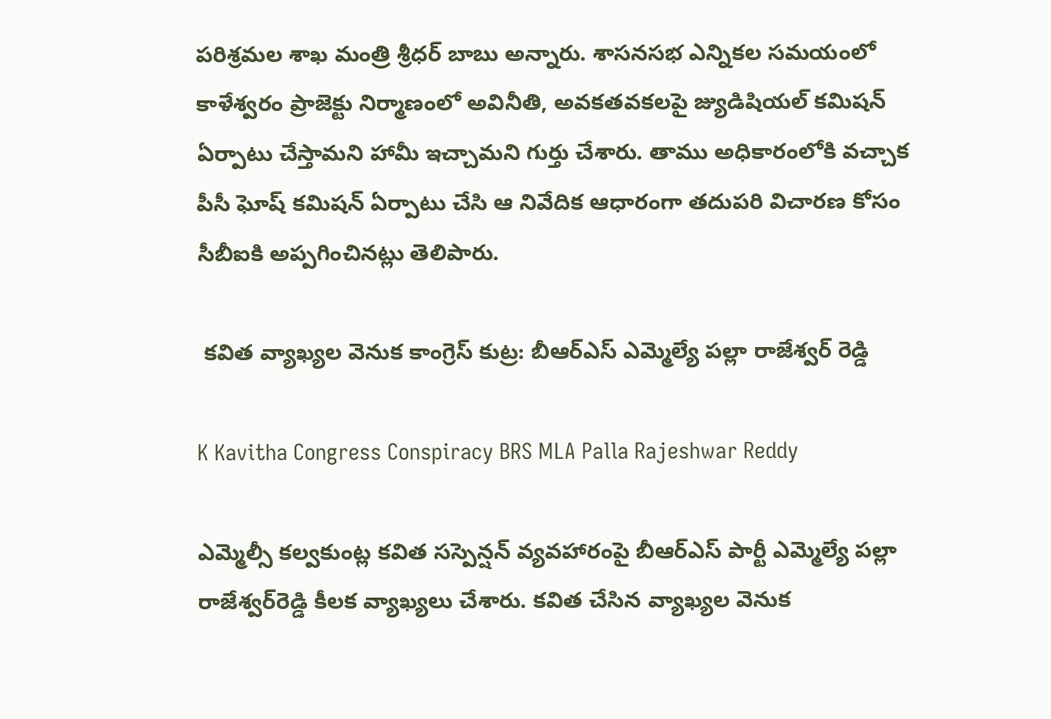పరిశ్రమల శాఖ మంత్రి శ్రీధర్ బాబు అన్నారు. శాసనసభ ఎన్నికల సమయంలో కాళేశ్వరం ప్రాజెక్టు నిర్మాణంలో అవినీతి, అవకతవకలపై జ్యుడిషియల్ కమిషన్ ఏర్పాటు చేస్తామని హామీ ఇచ్చామని గుర్తు చేశారు. తాము అధికారంలోకి వచ్చాక పీసీ ఘోష్ కమిషన్ ఏర్పాటు చేసి ఆ నివేదిక ఆధారంగా తదుపరి విచారణ కోసం సీబీఐకి అప్పగించినట్లు తెలిపారు.

 కవిత వ్యాఖ్యల వెనుక కాంగ్రెస్ కుట్ర: బీఆర్ఎస్ ఎమ్మెల్యే పల్లా రాజేశ్వర్ రెడ్డి

K Kavitha Congress Conspiracy BRS MLA Palla Rajeshwar Reddy

ఎమ్మెల్సీ కల్వకుంట్ల కవిత సస్పెన్షన్‌ వ్యవహారంపై బీఆర్ఎస్ పార్టీ ఎమ్మెల్యే పల్లా రాజేశ్వర్‌రెడ్డి కీలక వ్యాఖ్యలు చేశారు. కవిత చేసిన వ్యాఖ్యల వెనుక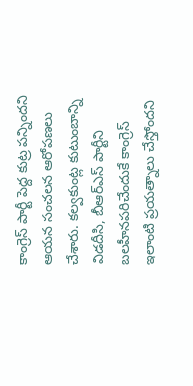కాంగ్రెస్ పార్టీ పెద్ద కుట్ర పన్నిందని ఆయన సంచలన ఆరోపణలు చేశారు. కల్వకుంట్ల కుటుంబాన్ని విడదీసి, బీఆర్ఎస్ పార్టీని బలహీనపరిచేందుకే కాంగ్రెస్ ఇలాంటి ప్రయత్నాలు చేస్తోందని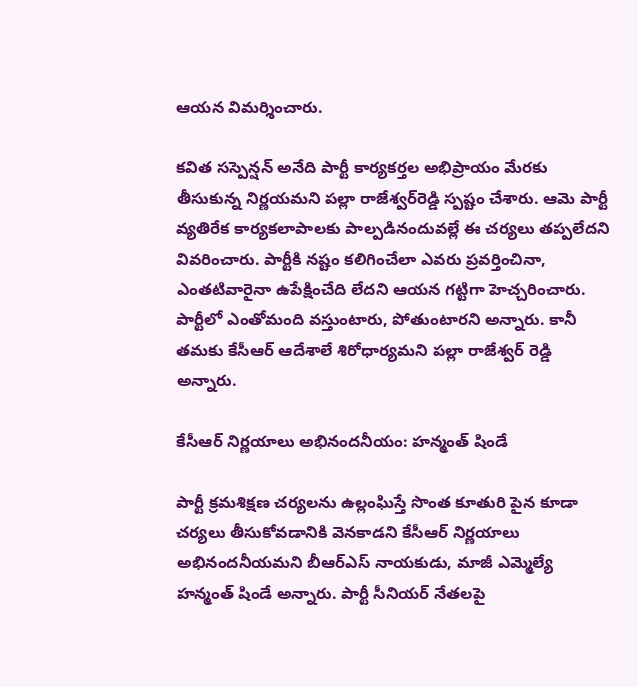ఆయన విమర్శించారు.

కవిత సస్పెన్షన్ అనేది పార్టీ కార్యకర్తల అభిప్రాయం మేరకు తీసుకున్న నిర్ణయమని పల్లా రాజేశ్వర్‌రెడ్డి స్పష్టం చేశారు. ఆమె పార్టీ వ్యతిరేక కార్యకలాపాలకు పాల్పడినందువల్లే ఈ చర్యలు తప్పలేదని వివరించారు. పార్టీకి నష్టం కలిగించేలా ఎవరు ప్రవర్తించినా, ఎంతటివారైనా ఉపేక్షించేది లేదని ఆయన గట్టిగా హెచ్చరించారు. పార్టీలో ఎంతోమంది వస్తుంటారు, పోతుంటారని అన్నారు. కానీ తమకు కేసీఆర్ ఆదేశాలే శిరోధార్యమని పల్లా రాజేశ్వర్ రెడ్డి అన్నారు.

కేసీఆర్ నిర్ణయాలు అభినందనీయం: హన్మంత్ షిండే

పార్టీ క్రమశిక్షణ చర్యలను ఉల్లంఘిస్తే సొంత కూతురి పైన కూడా చర్యలు తీసుకోవడానికి వెనకాడని కేసీఆర్ నిర్ణయాలు అభినందనీయమని బీఆర్ఎస్ నాయకుడు, మాజీ ఎమ్మెల్యే హన్మంత్ షిండే అన్నారు. పార్టీ సీనియర్ నేతలపై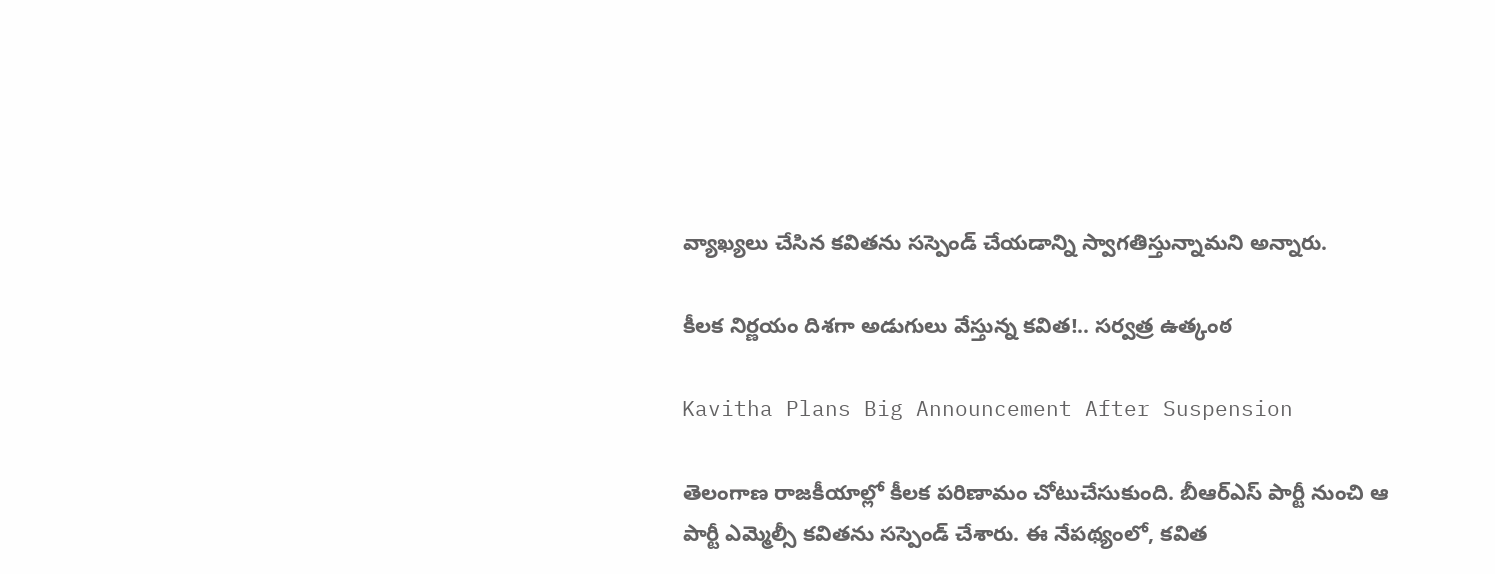వ్యాఖ్యలు చేసిన కవితను సస్పెండ్ చేయడాన్ని స్వాగతిస్తున్నామని అన్నారు.

కీలక నిర్ణయం దిశగా అడుగులు వేస్తున్న కవిత!.. సర్వత్ర ఉత్కంఠ

Kavitha Plans Big Announcement After Suspension

తెలంగాణ రాజకీయాల్లో కీలక పరిణామం చోటుచేసుకుంది. బీఆర్ఎస్ పార్టీ నుంచి ఆ పార్టీ ఎమ్మెల్సీ కవితను సస్పెండ్ చేశారు. ఈ నేపథ్యంలో, కవిత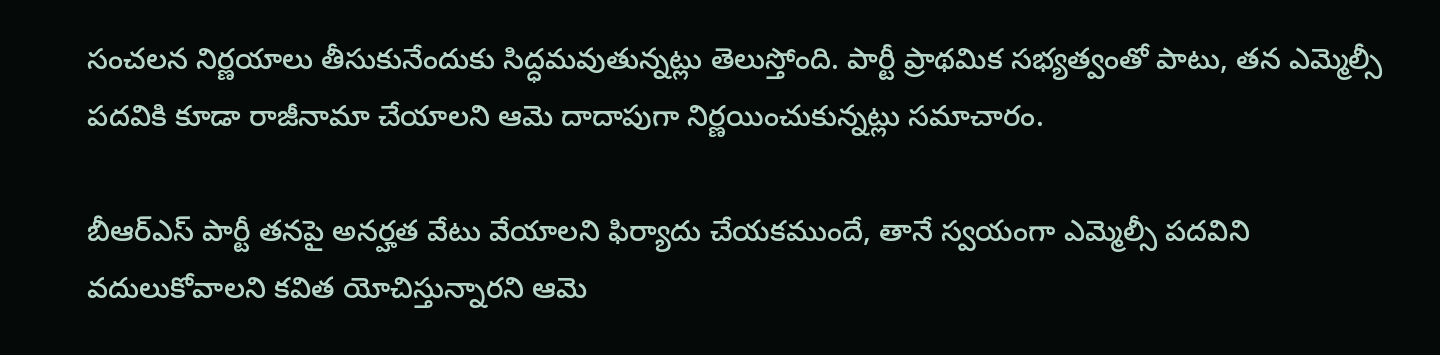సంచలన నిర్ణయాలు తీసుకునేందుకు సిద్ధమవుతున్నట్లు తెలుస్తోంది. పార్టీ ప్రాథమిక సభ్యత్వంతో పాటు, తన ఎమ్మెల్సీ పదవికి కూడా రాజీనామా చేయాలని ఆమె దాదాపుగా నిర్ణయించుకున్నట్లు సమాచారం.

బీఆర్ఎస్ పార్టీ తనపై అనర్హత వేటు వేయాలని ఫిర్యాదు చేయకముందే, తానే స్వయంగా ఎమ్మెల్సీ పదవిని వదులుకోవాలని కవిత యోచిస్తున్నారని ఆమె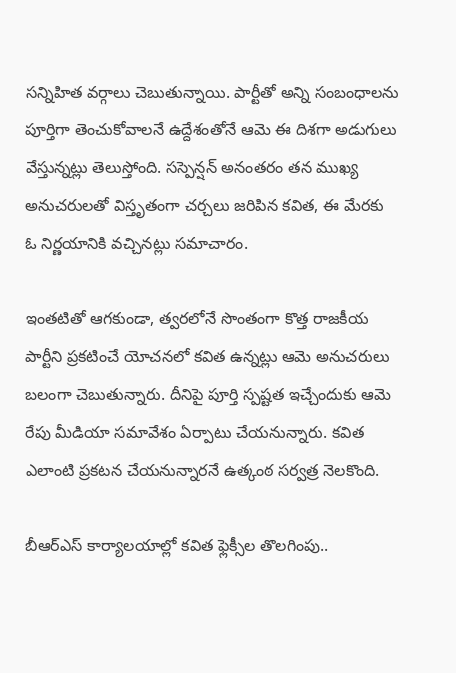సన్నిహిత వర్గాలు చెబుతున్నాయి. పార్టీతో అన్ని సంబంధాలను పూర్తిగా తెంచుకోవాలనే ఉద్దేశంతోనే ఆమె ఈ దిశగా అడుగులు వేస్తున్నట్లు తెలుస్తోంది. సస్పెన్షన్ అనంతరం తన ముఖ్య అనుచరులతో విస్తృతంగా చర్చలు జరిపిన కవిత, ఈ మేరకు ఓ నిర్ణయానికి వచ్చినట్లు సమాచారం.

ఇంతటితో ఆగకుండా, త్వరలోనే సొంతంగా కొత్త రాజకీయ పార్టీని ప్రకటించే యోచనలో కవిత ఉన్నట్లు ఆమె అనుచరులు బలంగా చెబుతున్నారు. దీనిపై పూర్తి స్పష్టత ఇచ్చేందుకు ఆమె రేపు మీడియా సమావేశం ఏర్పాటు చేయనున్నారు. కవిత ఎలాంటి ప్రకటన చేయనున్నారనే ఉత్కంఠ సర్వత్ర నెలకొంది.

బీఆర్ఎస్ కార్యాలయాల్లో కవిత ఫ్లెక్సీల తొలగింపు..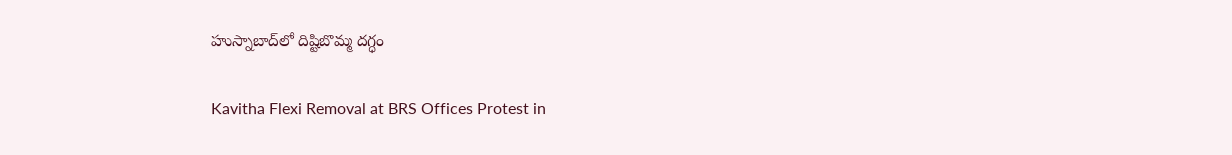హుస్నాబాద్‌లో దిష్టిబొమ్మ దగ్ధం

Kavitha Flexi Removal at BRS Offices Protest in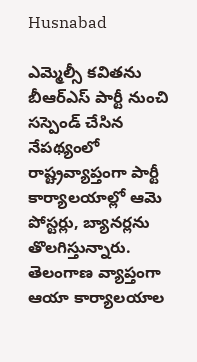Husnabad

ఎమ్మెల్సీ కవితను బీఆర్ఎస్ పార్టీ నుంచి సస్పెండ్ చేసిన నేపథ్యంలో రాష్ట్రవ్యాప్తంగా పార్టీ కార్యాలయాల్లో ఆమె పోస్టర్లు, బ్యానర్లను తొలగిస్తున్నారు. తెలంగాణ వ్యాప్తంగా ఆయా కార్యాలయాల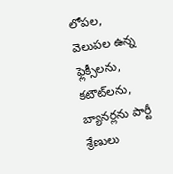లోపల, వెలుపల ఉన్న ఫ్లెక్సీలను, కటౌట్‌లను, బ్యానర్లను పార్టీ శ్రేణులు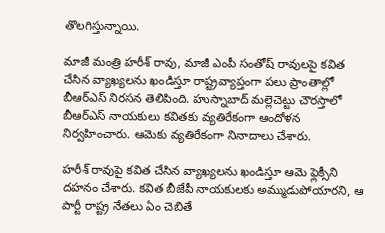తొలగిస్తున్నాయి.

మాజీ మంత్రి హరీశ్ రావు, మాజీ ఎంపీ సంతోష్ రావులపై కవిత చేసిన వ్యాఖ్యలను ఖండిస్తూ రాష్ట్రవ్యాప్తంగా పలు ప్రాంతాల్లో బీఆర్ఎస్ నిరసన తెలిపింది. హుస్నాబాద్ మల్లెచెట్టు చౌరస్తాలో బీఆర్ఎస్ నాయకులు కవితకు వ్యతిరేకంగా ఆందోళన నిర్వహించారు. ఆమెకు వ్యతిరేకంగా నినాదాలు చేశారు.

హరీశ్ రావుపై కవిత చేసిన వ్యాఖ్యలను ఖండిస్తూ ఆమె ఫ్లెక్సీని దహనం చేశారు. కవిత బీజేపీ నాయకులకు అమ్ముడుపోయారని, ఆ పార్టీ రాష్ట్ర నేతలు ఏం చెబితే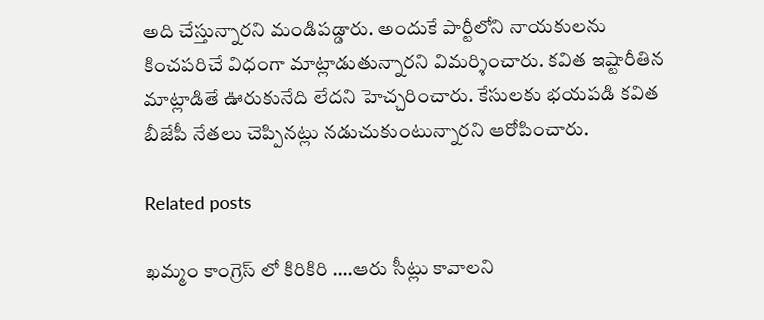అది చేస్తున్నారని మండిపడ్డారు. అందుకే పార్టీలోని నాయకులను కించపరిచే విధంగా మాట్లాడుతున్నారని విమర్శించారు. కవిత ఇష్టారీతిన మాట్లాడితే ఊరుకునేది లేదని హెచ్చరించారు. కేసులకు భయపడి కవిత బీజేపీ నేతలు చెప్పినట్లు నడుచుకుంటున్నారని ఆరోపించారు.

Related posts

ఖమ్మం కాంగ్రెస్ లో కిరికిరి ….ఆరు సీట్లు కావాలని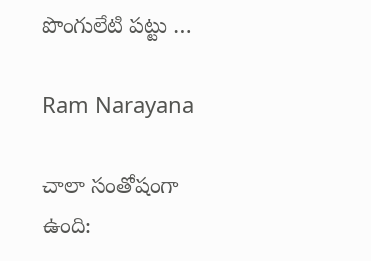పొంగులేటి పట్టు …

Ram Narayana

చాలా సంతోషంగా ఉంది: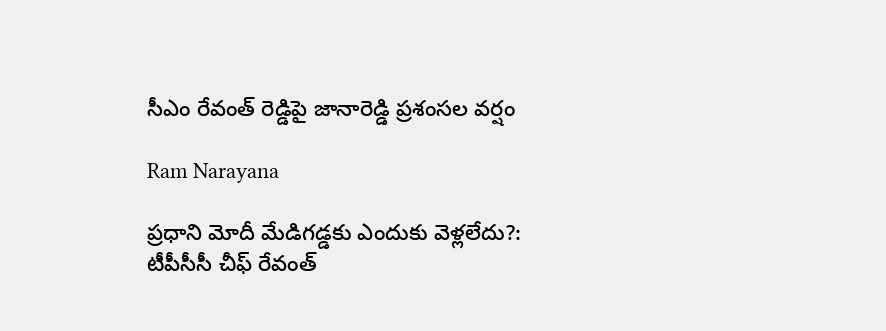సీఎం రేవంత్ రెడ్డిపై జానారెడ్డి ప్రశంసల వర్షం

Ram Narayana

ప్రధాని మోదీ మేడిగడ్డకు ఎందుకు వెళ్లలేదు?: టీపీసీసీ చీఫ్ రేవంత్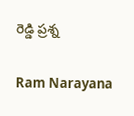రెడ్డి ప్రశ్న

Ram Narayana